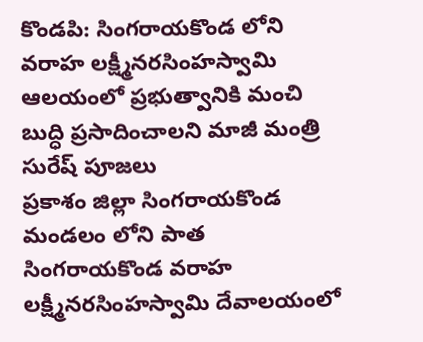కొండపి: సింగరాయకొండ లోని వరాహ లక్ష్మీనరసింహస్వామి ఆలయంలో ప్రభుత్వానికి మంచి బుద్ధి ప్రసాదించాలని మాజీ మంత్రి సురేష్ పూజలు
ప్రకాశం జిల్లా సింగరాయకొండ మండలం లోని పాత సింగరాయకొండ వరాహ లక్ష్మీనరసింహస్వామి దేవాలయంలో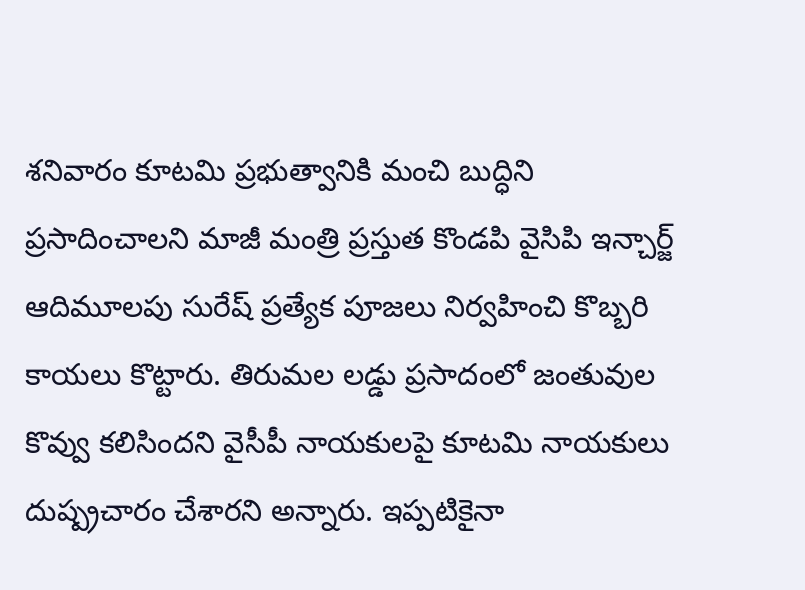శనివారం కూటమి ప్రభుత్వానికి మంచి బుద్ధిని ప్రసాదించాలని మాజీ మంత్రి ప్రస్తుత కొండపి వైసిపి ఇన్చార్జ్ ఆదిమూలపు సురేష్ ప్రత్యేక పూజలు నిర్వహించి కొబ్బరి కాయలు కొట్టారు. తిరుమల లడ్డు ప్రసాదంలో జంతువుల కొవ్వు కలిసిందని వైసీపీ నాయకులపై కూటమి నాయకులు దుష్ప్రచారం చేశారని అన్నారు. ఇప్పటికైనా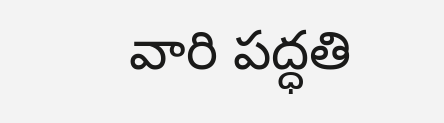వారి పద్ధతి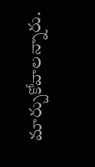మార్చుకోవాలన్నారు.